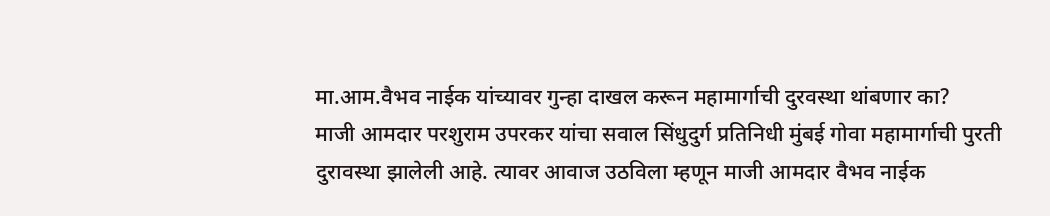मा.आम.वैभव नाईक यांच्यावर गुन्हा दाखल करून महामार्गाची दुरवस्था थांबणार का?
माजी आमदार परशुराम उपरकर यांचा सवाल सिंधुदुर्ग प्रतिनिधी मुंबई गोवा महामार्गाची पुरती दुरावस्था झालेली आहे. त्यावर आवाज उठविला म्हणून माजी आमदार वैभव नाईक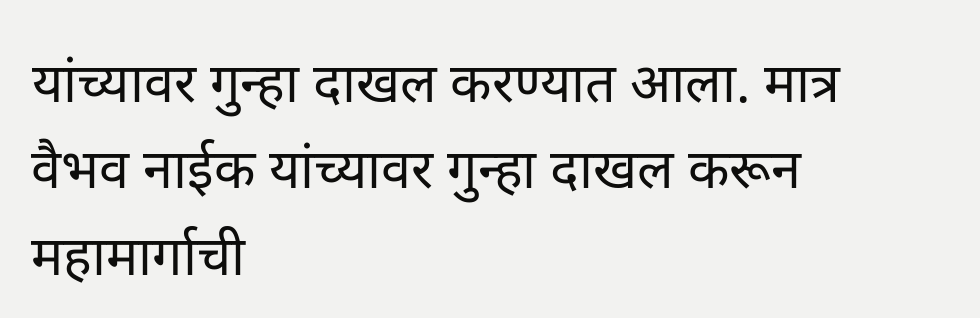यांच्यावर गुन्हा दाखल करण्यात आला. मात्र वैभव नाईक यांच्यावर गुन्हा दाखल करून महामार्गाची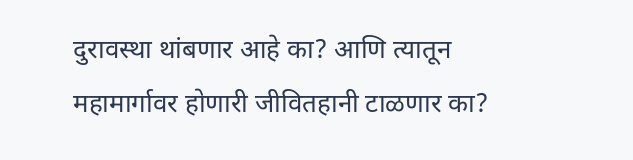दुरावस्था थांबणार आहे का? आणि त्यातून महामार्गावर होणारी जीवितहानी टाळणार का?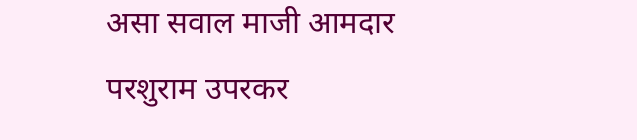असा सवाल माजी आमदार परशुराम उपरकर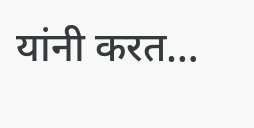यांनी करत…